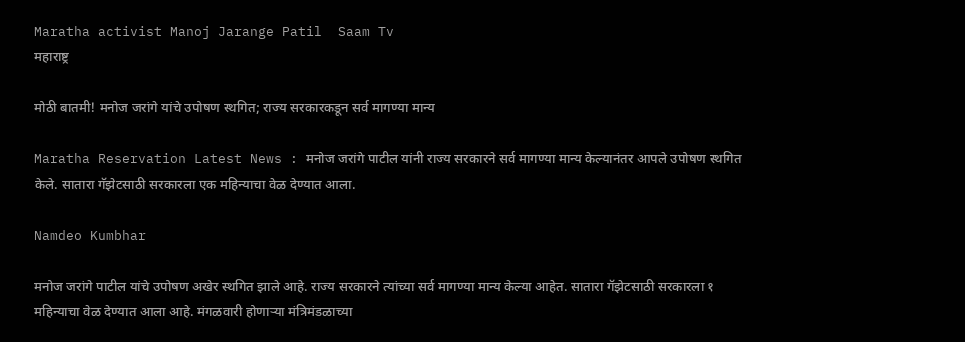Maratha activist Manoj Jarange Patil  Saam Tv
महाराष्ट्र

मोठी बातमी! मनोज जरांगे यांचे उपोषण स्थगित; राज्य सरकारकडून सर्व मागण्या मान्य

Maratha Reservation Latest News : मनोज जरांगे पाटील यांनी राज्य सरकारने सर्व मागण्या मान्य केल्यानंतर आपले उपोषण स्थगित केले. सातारा गॅझेटसाठी सरकारला एक महिन्याचा वेळ देण्यात आला.

Namdeo Kumbhar

मनोज जरांगे पाटील यांचे उपोषण अखेर स्थगित झाले आहे. राज्य सरकारने त्यांच्या सर्व मागण्या मान्य केल्या आहेत. सातारा गॅझेटसाठी सरकारला १ महिन्याचा वेळ देण्यात आला आहे. मंगळवारी होणाऱ्या मंत्रिमंडळाच्या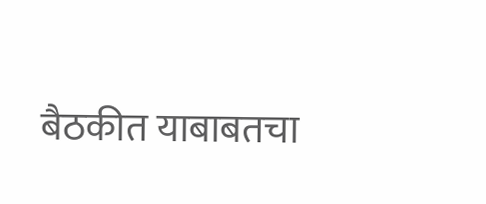बैठकीत याबाबतचा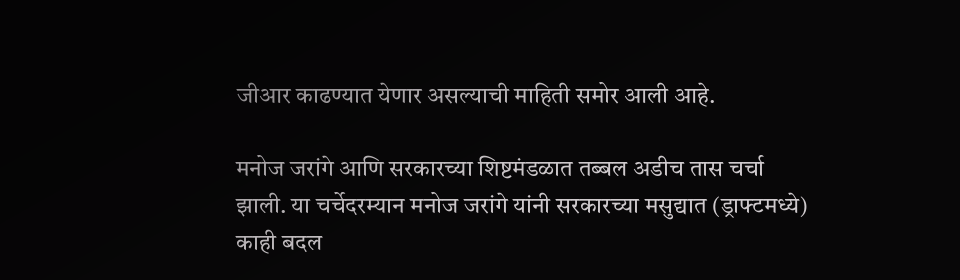जीआर काढण्यात येणार असल्याची माहिती समोर आली आहे.

मनोज जरांगे आणि सरकारच्या शिष्टमंडळात तब्बल अडीच तास चर्चा झाली. या चर्चेदरम्यान मनोज जरांगे यांनी सरकारच्या मसुद्यात (ड्राफ्टमध्ये) काही बदल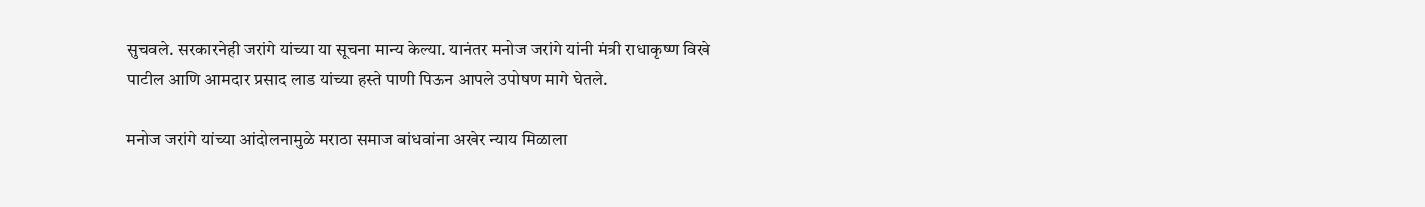सुचवले. सरकारनेही जरांगे यांच्या या सूचना मान्य केल्या. यानंतर मनोज जरांगे यांनी मंत्री राधाकृष्ण विखे पाटील आणि आमदार प्रसाद लाड यांच्या हस्ते पाणी पिऊन आपले उपोषण मागे घेतले.

मनोज जरांगे यांच्या आंदोलनामुळे मराठा समाज बांधवांना अखेर न्याय मिळाला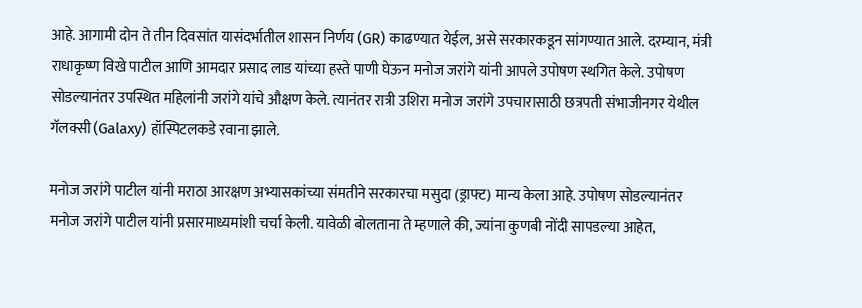आहे. आगामी दोन ते तीन दिवसांत यासंदर्भातील शासन निर्णय (GR) काढण्यात येईल, असे सरकारकडून सांगण्यात आले. दरम्यान, मंत्री राधाकृष्ण विखे पाटील आणि आमदार प्रसाद लाड यांच्या हस्ते पाणी घेऊन मनोज जरांगे यांनी आपले उपोषण स्थगित केले. उपोषण सोडल्यानंतर उपस्थित महिलांनी जरांगे यांचे औक्षण केले. त्यानंतर रात्री उशिरा मनोज जरांगे उपचारासाठी छत्रपती संभाजीनगर येथील गॅलक्सी (Galaxy) हॉस्पिटलकडे रवाना झाले.

मनोज जरांगे पाटील यांनी मराठा आरक्षण अभ्यासकांच्या संमतीने सरकारचा मसुदा (ड्राफ्ट) मान्य केला आहे. उपोषण सोडल्यानंतर मनोज जरांगे पाटील यांनी प्रसारमाध्यमांशी चर्चा केली. यावेळी बोलताना ते म्हणाले की, ज्यांना कुणबी नोंदी सापडल्या आहेत,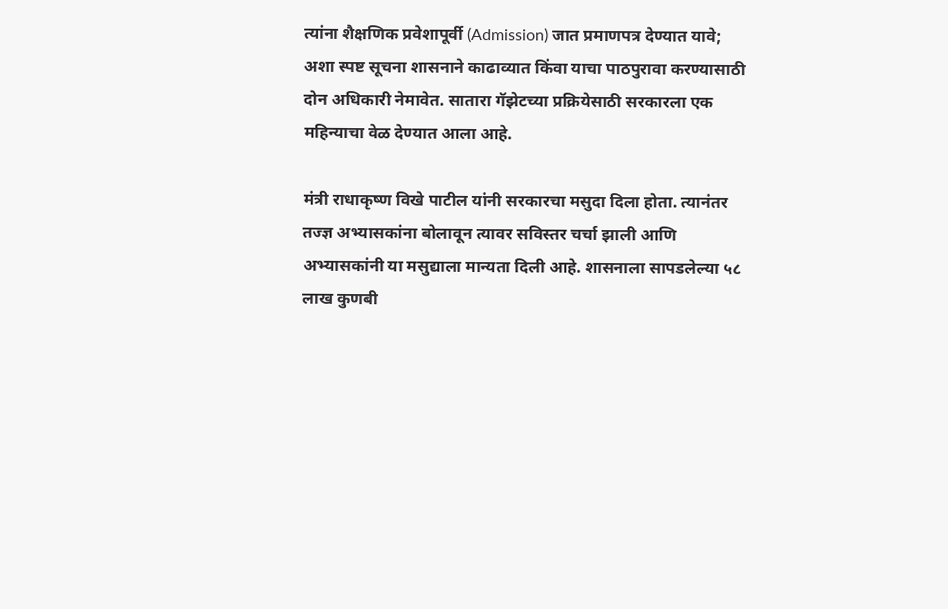त्यांना शैक्षणिक प्रवेशापूर्वी (Admission) जात प्रमाणपत्र देण्यात यावे; अशा स्पष्ट सूचना शासनाने काढाव्यात किंवा याचा पाठपुरावा करण्यासाठी दोन अधिकारी नेमावेत. सातारा गॅझेटच्या प्रक्रियेसाठी सरकारला एक महिन्याचा वेळ देण्यात आला आहे.

मंत्री राधाकृष्ण विखे पाटील यांनी सरकारचा मसुदा दिला होता. त्यानंतर तज्ज्ञ अभ्यासकांना बोलावून त्यावर सविस्तर चर्चा झाली आणि अभ्यासकांनी या मसुद्याला मान्यता दिली आहे. शासनाला सापडलेल्या ५८ लाख कुणबी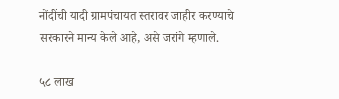नोंदींची यादी ग्रामपंचायत स्तरावर जाहीर करण्याचे सरकारने मान्य केले आहे, असे जरांगे म्हणाले.

५८ लाख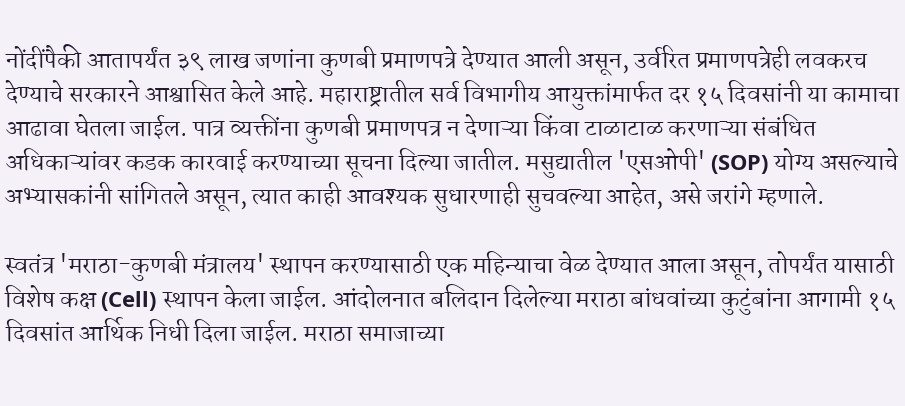नोंदींपैकी आतापर्यंत ३९ लाख जणांना कुणबी प्रमाणपत्रे देण्यात आली असून, उर्वरित प्रमाणपत्रेही लवकरच देण्याचे सरकारने आश्वासित केले आहे. महाराष्ट्रातील सर्व विभागीय आयुक्तांमार्फत दर १५ दिवसांनी या कामाचा आढावा घेतला जाईल. पात्र व्यक्तींना कुणबी प्रमाणपत्र न देणाऱ्या किंवा टाळाटाळ करणाऱ्या संबंधित अधिकाऱ्यांवर कडक कारवाई करण्याच्या सूचना दिल्या जातील. मसुद्यातील 'एसओपी' (SOP) योग्य असल्याचे अभ्यासकांनी सांगितले असून, त्यात काही आवश्यक सुधारणाही सुचवल्या आहेत, असे जरांगे म्हणाले.

स्वतंत्र 'मराठा-कुणबी मंत्रालय' स्थापन करण्यासाठी एक महिन्याचा वेळ देण्यात आला असून, तोपर्यंत यासाठी विशेष कक्ष (Cell) स्थापन केला जाईल. आंदोलनात बलिदान दिलेल्या मराठा बांधवांच्या कुटुंबांना आगामी १५ दिवसांत आर्थिक निधी दिला जाईल. मराठा समाजाच्या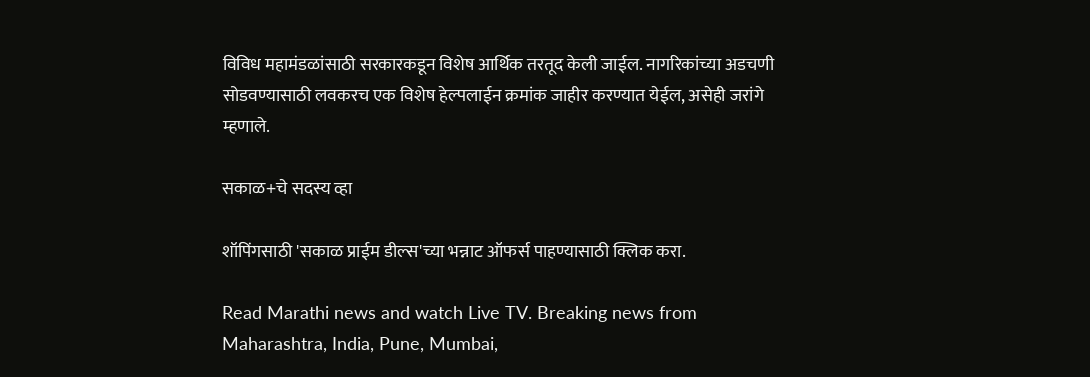विविध महामंडळांसाठी सरकारकडून विशेष आर्थिक तरतूद केली जाईल. नागरिकांच्या अडचणी सोडवण्यासाठी लवकरच एक विशेष हेल्पलाईन क्रमांक जाहीर करण्यात येईल, असेही जरांगे म्हणाले.

सकाळ+चे सदस्य व्हा

शॉपिंगसाठी 'सकाळ प्राईम डील्स'च्या भन्नाट ऑफर्स पाहण्यासाठी क्लिक करा.

Read Marathi news and watch Live TV. Breaking news from Maharashtra, India, Pune, Mumbai,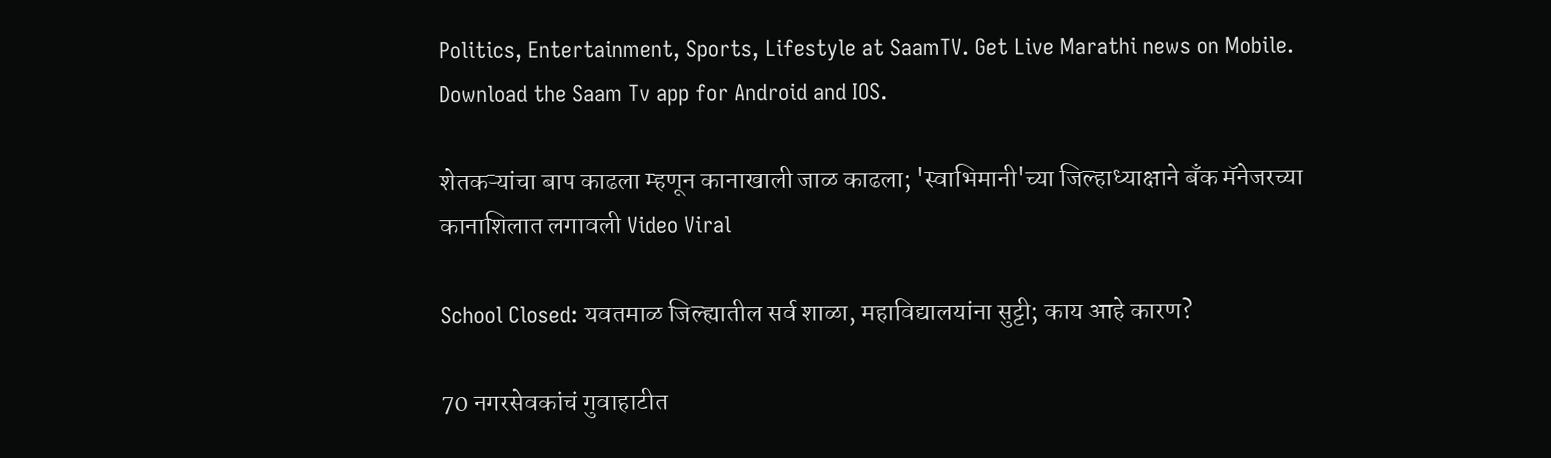Politics, Entertainment, Sports, Lifestyle at SaamTV. Get Live Marathi news on Mobile. Download the Saam Tv app for Android and IOS.

शेतकऱ्यांचा बाप काढला म्हणून कानाखाली जाळ काढला; 'स्वाभिमानी'च्या जिल्हाध्याक्षाने बँक मॅनेजरच्या कानाशिलात लगावली Video Viral

School Closed: यवतमाळ जिल्ह्यातील सर्व शाळा, महाविद्यालयांना सुट्टी; काय आहे कारण?

70 नगरसेवकांचं गुवाहाटीत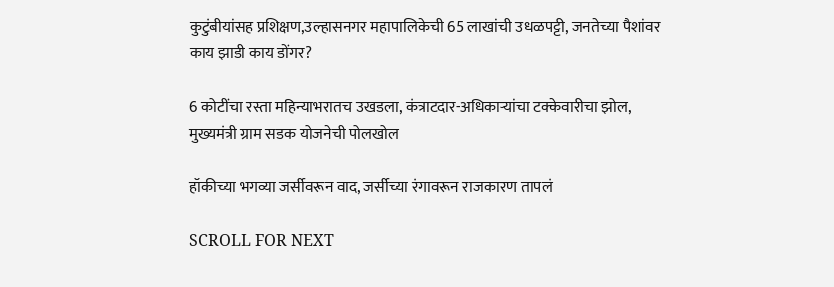कुटुंबीयांसह प्रशिक्षण,उल्हासनगर महापालिकेची 65 लाखांची उधळपट्टी, जनतेच्या पैशांवर काय झाडी काय डोंगर?

6 कोटींचा रस्ता महिन्याभरातच उखडला, कंत्राटदार-अधिकाऱ्यांचा टक्केवारीचा झोल, मुख्यमंत्री ग्राम सडक योजनेची पोलखोल

हॉकीच्या भगव्या जर्सीवरून वाद, जर्सीच्या रंगावरून राजकारण तापलं

SCROLL FOR NEXT